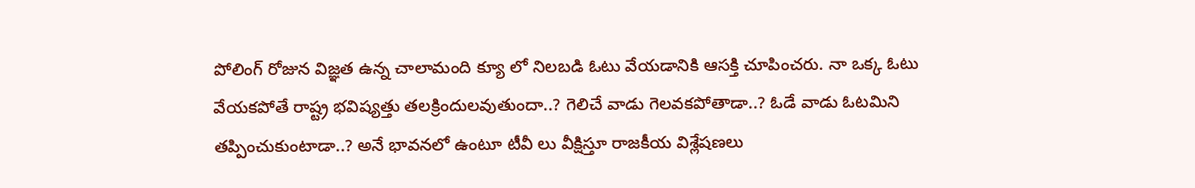పోలింగ్ రోజున విజ్ఞత ఉన్న చాలామంది క్యూ లో నిలబడి ఓటు వేయడానికి ఆసక్తి చూపించరు. నా ఒక్క ఓటు వేయకపోతే రాష్ట్ర భవిష్యత్తు తలక్రిందులవుతుందా..? గెలిచే వాడు గెలవకపోతాడా..? ఓడే వాడు ఓటమిని తప్పించుకుంటాడా..? అనే భావనలో ఉంటూ టీవీ లు వీక్షిస్తూ రాజకీయ విశ్లేషణలు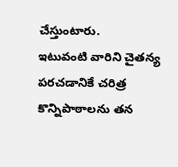చేస్తుంటారు.
ఇటువంటి వారిని చైతన్య పరచడానికే చరిత్ర కొన్నిపాఠాలను తన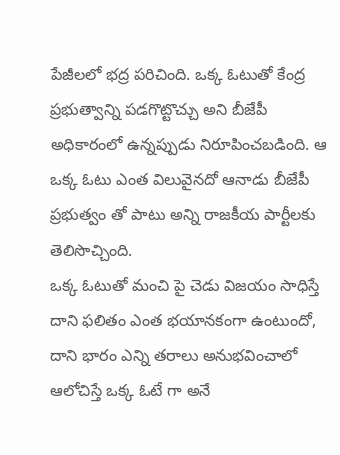పేజీలలో భద్ర పరిచింది. ఒక్క ఓటుతో కేంద్ర ప్రభుత్వాన్ని పడగొట్టొచ్చు అని బీజేపీ అధికారంలో ఉన్నప్పుడు నిరూపించబడింది. ఆ ఒక్క ఓటు ఎంత విలువైనదో ఆనాడు బీజేపీ ప్రభుత్వం తో పాటు అన్ని రాజకీయ పార్టీలకు తెలిసొచ్చింది.
ఒక్క ఓటుతో మంచి పై చెడు విజయం సాధిస్తే దాని ఫలితం ఎంత భయానకంగా ఉంటుందో, దాని భారం ఎన్ని తరాలు అనుభవించాలో ఆలోచిస్తే ఒక్క ఓటే గా అనే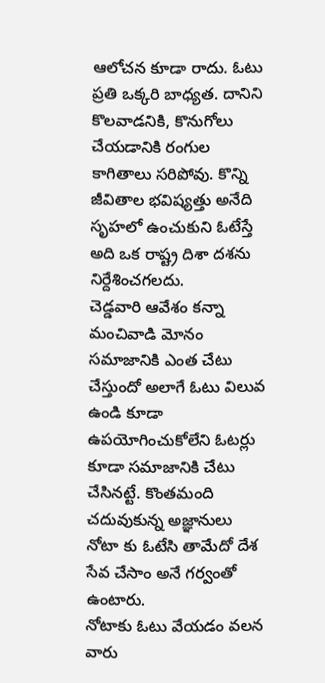ఆలోచన కూడా రాదు. ఓటు ప్రతి ఒక్కరి బాధ్యత. దానిని కొలవాడనికి, కొనుగోలు చేయడానికి రంగుల కాగితాలు సరిపోవు. కొన్ని జీవితాల భవిష్యత్తు అనేది సృహలో ఉంచుకుని ఓటేస్తే అది ఒక రాష్ట్ర దిశా దశను నిర్దేశించగలదు.
చెడ్డవారి ఆవేశం కన్నా మంచివాడి మోనం సమాజానికి ఎంత చేటు చేస్తుందో అలాగే ఓటు విలువ ఉండి కూడా ఉపయోగించుకోలేని ఓటర్లు కూడా సమాజానికి చేటు చేసినట్టే. కొంతమంది చదువుకున్న అజ్ఞానులు నోటా కు ఓటేసి తామేదో దేశ సేవ చేసాం అనే గర్వంతో ఉంటారు.
నోటాకు ఓటు వేయడం వలన వారు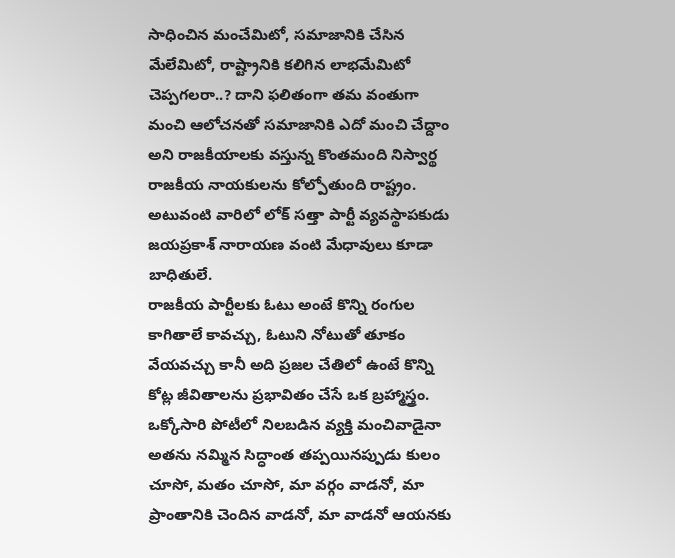సాధించిన మంచేమిటో, సమాజానికి చేసిన మేలేమిటో, రాష్ట్రానికి కలిగిన లాభమేమిటో చెప్పగలరా..? దాని ఫలితంగా తమ వంతుగా మంచి ఆలోచనతో సమాజానికి ఎదో మంచి చేద్దాం అని రాజకీయాలకు వస్తున్న కొంతమంది నిస్వార్థ రాజకీయ నాయకులను కోల్పోతుంది రాష్ట్రం. అటువంటి వారిలో లోక్ సత్తా పార్టీ వ్యవస్థాపకుడు జయప్రకాశ్ నారాయణ వంటి మేధావులు కూడా బాధితులే.
రాజకీయ పార్టీలకు ఓటు అంటే కొన్ని రంగుల కాగితాలే కావచ్చు, ఓటుని నోటుతో తూకం వేయవచ్చు కానీ అది ప్రజల చేతిలో ఉంటే కొన్ని కోట్ల జీవితాలను ప్రభావితం చేసే ఒక బ్రహ్మాస్త్రం. ఒక్కోసారి పోటీలో నిలబడిన వ్యక్తి మంచివాడైనా అతను నమ్మిన సిద్ధాంత తప్పయినప్పుడు కులం చూసో, మతం చూసో, మా వర్గం వాడనో, మా ప్రాంతానికి చెందిన వాడనో, మా వాడనో ఆయనకు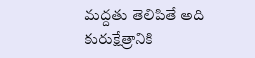మద్దతు తెలిపితే అది కురుక్షేత్రానికి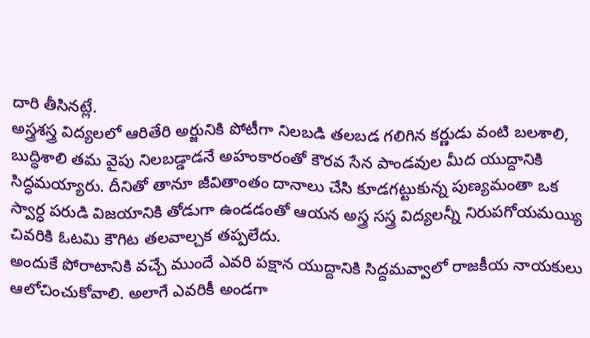దారి తీసినట్లే.
అస్త్రశస్త్ర విద్యలలో ఆరితేరి అర్జునికి పోటీగా నిలబడి తలబడ గలిగిన కర్ణుడు వంటి బలశాలి, బుద్ధిశాలి తమ వైపు నిలబడ్డాడనే అహంకారంతో కౌరవ సేన పాండవుల మీద యుద్దానికి సిద్ధమయ్యారు. దీనితో తానూ జీవితాంతం దానాలు చేసి కూడగట్టుకున్న పుణ్యమంతా ఒక స్వార్ధ పరుడి విజయానికి తోడుగా ఉండడంతో ఆయన అస్త్ర సస్త్ర విద్యలన్నీ నిరుపగోయమయ్యి చివరికి ఓటమి కౌగిట తలవాల్చక తప్పలేదు.
అందుకే పోరాటానికి వచ్చే ముందే ఎవరి పక్షాన యుద్దానికి సిద్దమవ్వాలో రాజకీయ నాయకులు ఆలోచించుకోవాలి. అలాగే ఎవరికీ అండగా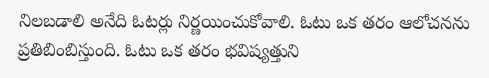నిలబడాలి అనేది ఓటర్లు నిర్ణయించుకోవాలి. ఓటు ఒక తరం ఆలోచనను ప్రతిబింబిస్తుంది. ఓటు ఒక తరం భవిష్యత్తుని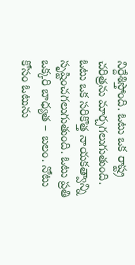నిర్దేశిస్తోంది. ఓటు ఒక రాష్ట్ర చరిత్రను మార్చగలుగుతుంది. ఓటు ఒక సరికొత్త నాయకత్వాన్ని సృష్టించగలుగుతుంది. ఓటు ప్రతి ఒక్కరి బాధ్యత – బలం. నోటు కోసం ఓటును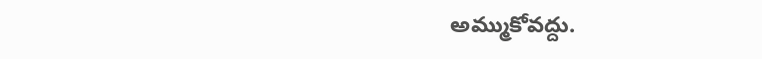అమ్ముకోవద్దు.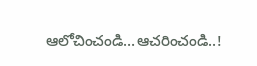ఆలోచించండి…ఆచరించండి..!